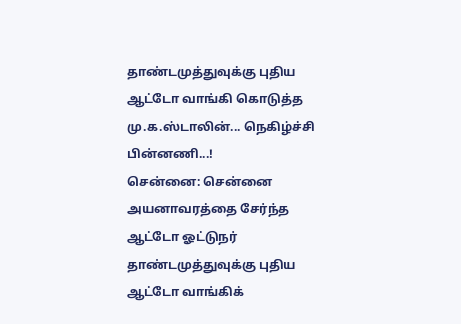தாண்டமுத்துவுக்கு புதிய ஆட்டோ வாங்கி கொடுத்த மு.க.ஸ்டாலின்... நெகிழ்ச்சி பின்னணி...!
சென்னை: சென்னை அயனாவரத்தை சேர்ந்த ஆட்டோ ஓட்டுநர் தாண்டமுத்துவுக்கு புதிய ஆட்டோ வாங்கிக்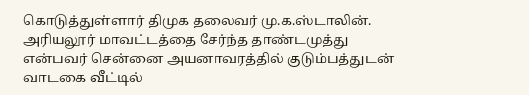கொடுத்துள்ளார் திமுக தலைவர் மு.க.ஸ்டாலின்.
அரியலூர் மாவட்டத்தை சேர்ந்த தாண்டமுத்து என்பவர் சென்னை அயனாவரத்தில் குடும்பத்துடன் வாடகை வீட்டில்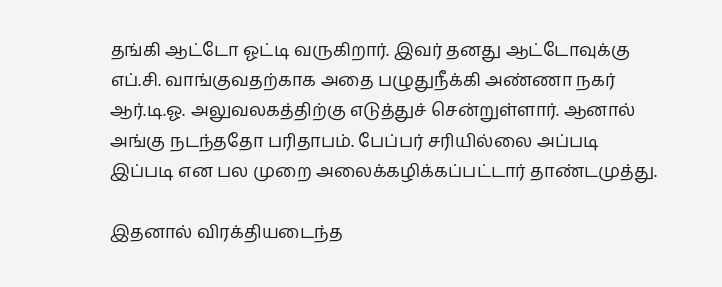தங்கி ஆட்டோ ஓட்டி வருகிறார். இவர் தனது ஆட்டோவுக்கு எப்.சி. வாங்குவதற்காக அதை பழுதுநீக்கி அண்ணா நகர் ஆர்.டி.ஓ. அலுவலகத்திற்கு எடுத்துச் சென்றுள்ளார். ஆனால் அங்கு நடந்ததோ பரிதாபம். பேப்பர் சரியில்லை அப்படி இப்படி என பல முறை அலைக்கழிக்கப்பட்டார் தாண்டமுத்து.

இதனால் விரக்தியடைந்த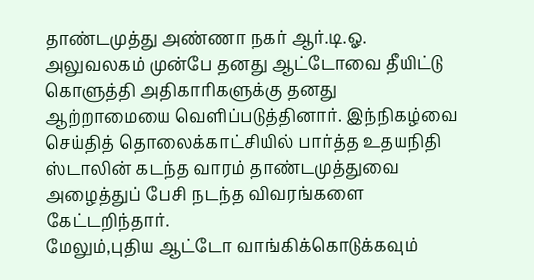தாண்டமுத்து அண்ணா நகர் ஆர்.டி.ஓ. அலுவலகம் முன்பே தனது ஆட்டோவை தீயிட்டு கொளுத்தி அதிகாரிகளுக்கு தனது ஆற்றாமையை வெளிப்படுத்தினார். இந்நிகழ்வை செய்தித் தொலைக்காட்சியில் பார்த்த உதயநிதி ஸ்டாலின் கடந்த வாரம் தாண்டமுத்துவை அழைத்துப் பேசி நடந்த விவரங்களை கேட்டறிந்தார்.
மேலும்,புதிய ஆட்டோ வாங்கிக்கொடுக்கவும்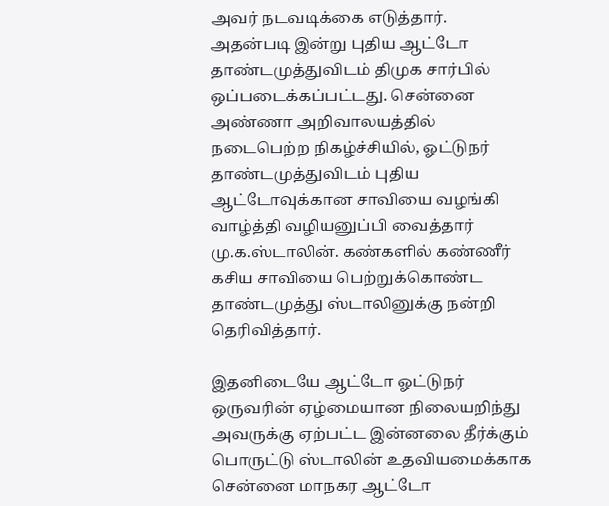அவர் நடவடிக்கை எடுத்தார். அதன்படி இன்று புதிய ஆட்டோ தாண்டமுத்துவிடம் திமுக சார்பில் ஒப்படைக்கப்பட்டது. சென்னை அண்ணா அறிவாலயத்தில் நடைபெற்ற நிகழ்ச்சியில், ஓட்டுநர் தாண்டமுத்துவிடம் புதிய ஆட்டோவுக்கான சாவியை வழங்கி வாழ்த்தி வழியனுப்பி வைத்தார் மு.க.ஸ்டாலின். கண்களில் கண்ணீர் கசிய சாவியை பெற்றுக்கொண்ட தாண்டமுத்து ஸ்டாலினுக்கு நன்றி தெரிவித்தார்.

இதனிடையே ஆட்டோ ஓட்டுநர் ஒருவரின் ஏழ்மையான நிலையறிந்து அவருக்கு ஏற்பட்ட இன்னலை தீர்க்கும் பொருட்டு ஸ்டாலின் உதவியமைக்காக சென்னை மாநகர ஆட்டோ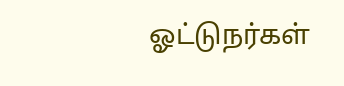ஓட்டுநர்கள்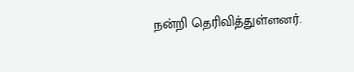நன்றி தெரிவித்துள்ளனர்.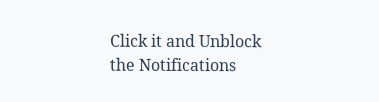Click it and Unblock the Notifications